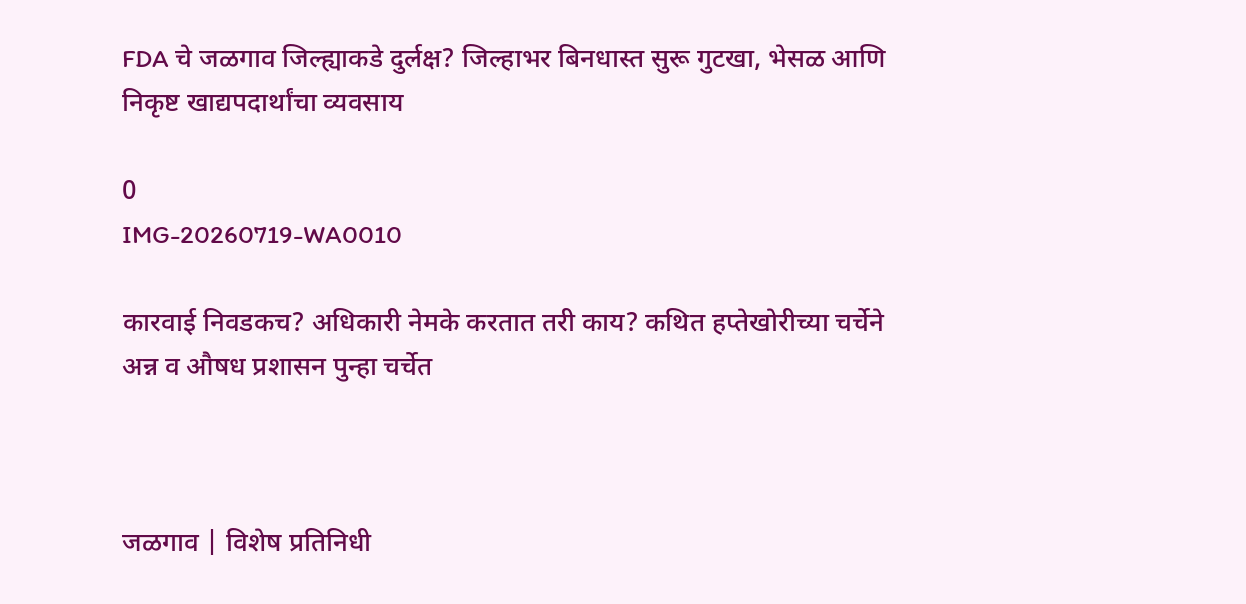FDA चे जळगाव जिल्ह्याकडे दुर्लक्ष? जिल्हाभर बिनधास्त सुरू गुटखा, भेसळ आणि निकृष्ट खाद्यपदार्थांचा व्यवसाय

0
IMG-20260719-WA0010

कारवाई निवडकच? अधिकारी नेमके करतात तरी काय? कथित हप्तेखोरीच्या चर्चेने अन्न व औषध प्रशासन पुन्हा चर्चेत



जळगाव | विशेष प्रतिनिधी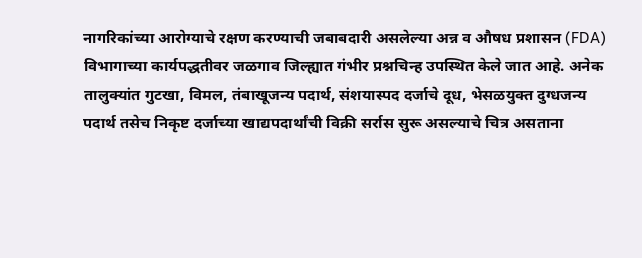नागरिकांच्या आरोग्याचे रक्षण करण्याची जबाबदारी असलेल्या अन्न व औषध प्रशासन (FDA) विभागाच्या कार्यपद्धतीवर जळगाव जिल्ह्यात गंभीर प्रश्नचिन्ह उपस्थित केले जात आहे. अनेक तालुक्यांत गुटखा, विमल, तंबाखूजन्य पदार्थ, संशयास्पद दर्जाचे दूध, भेसळयुक्त दुग्धजन्य पदार्थ तसेच निकृष्ट दर्जाच्या खाद्यपदार्थांची विक्री सर्रास सुरू असल्याचे चित्र असताना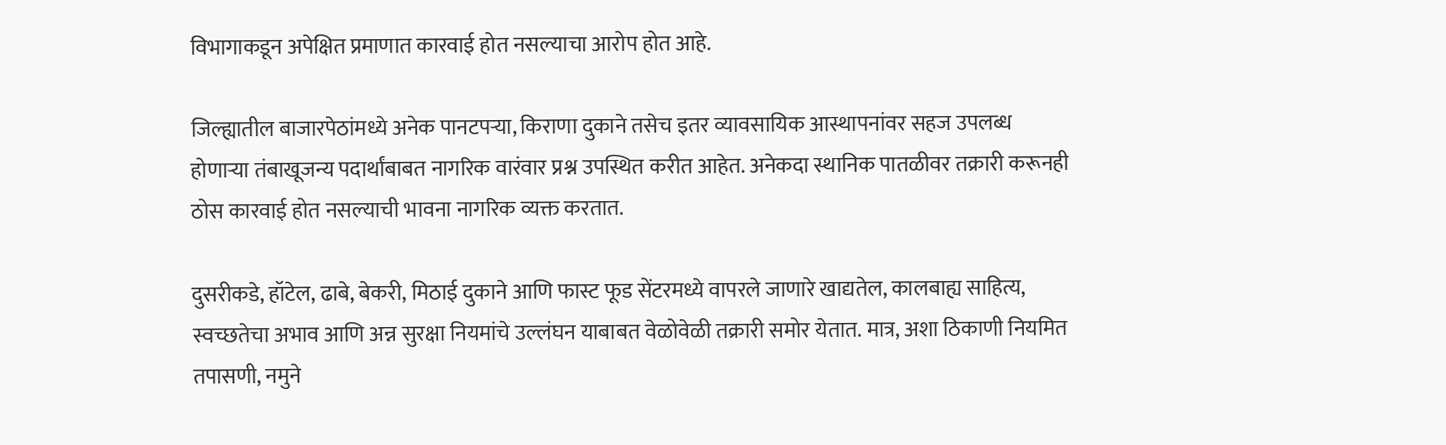विभागाकडून अपेक्षित प्रमाणात कारवाई होत नसल्याचा आरोप होत आहे.

जिल्ह्यातील बाजारपेठांमध्ये अनेक पानटपऱ्या, किराणा दुकाने तसेच इतर व्यावसायिक आस्थापनांवर सहज उपलब्ध होणाऱ्या तंबाखूजन्य पदार्थांबाबत नागरिक वारंवार प्रश्न उपस्थित करीत आहेत. अनेकदा स्थानिक पातळीवर तक्रारी करूनही ठोस कारवाई होत नसल्याची भावना नागरिक व्यक्त करतात.

दुसरीकडे, हॉटेल, ढाबे, बेकरी, मिठाई दुकाने आणि फास्ट फूड सेंटरमध्ये वापरले जाणारे खाद्यतेल, कालबाह्य साहित्य, स्वच्छतेचा अभाव आणि अन्न सुरक्षा नियमांचे उल्लंघन याबाबत वेळोवेळी तक्रारी समोर येतात. मात्र, अशा ठिकाणी नियमित तपासणी, नमुने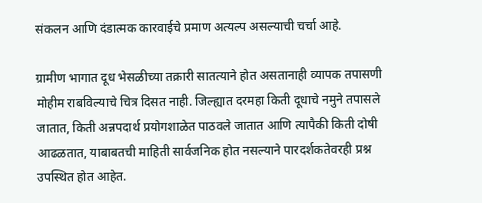संकलन आणि दंडात्मक कारवाईचे प्रमाण अत्यल्प असल्याची चर्चा आहे.

ग्रामीण भागात दूध भेसळीच्या तक्रारी सातत्याने होत असतानाही व्यापक तपासणी मोहीम राबविल्याचे चित्र दिसत नाही. जिल्ह्यात दरमहा किती दूधाचे नमुने तपासले जातात, किती अन्नपदार्थ प्रयोगशाळेत पाठवले जातात आणि त्यापैकी किती दोषी आढळतात, याबाबतची माहिती सार्वजनिक होत नसल्याने पारदर्शकतेवरही प्रश्न उपस्थित होत आहेत.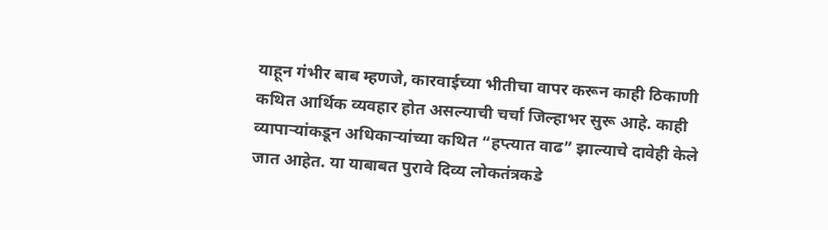याहून गंभीर बाब म्हणजे, कारवाईच्या भीतीचा वापर करून काही ठिकाणी कथित आर्थिक व्यवहार होत असल्याची चर्चा जिल्हाभर सुरू आहे. काही व्यापाऱ्यांकडून अधिकाऱ्यांच्या कथित “हप्त्यात वाढ” झाल्याचे दावेही केले जात आहेत. या याबाबत पुरावे दिव्य लोकतंत्रकडे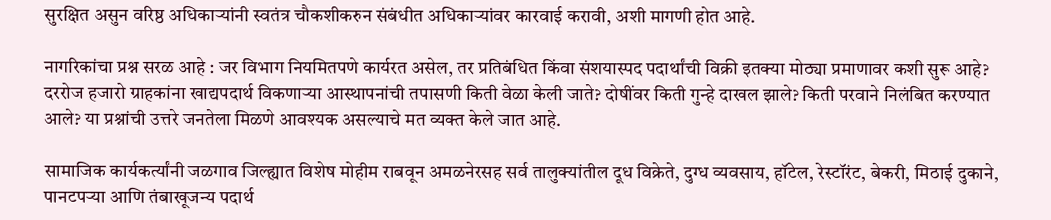सुरक्षित असुन वरिष्ठ अधिकाऱ्यांनी स्वतंत्र चौकशीकरुन संबंधीत अधिकाऱ्यांवर कारवाई करावी, अशी मागणी होत आहे.

नागरिकांचा प्रश्न सरळ आहे : जर विभाग नियमितपणे कार्यरत असेल, तर प्रतिबंधित किंवा संशयास्पद पदार्थांची विक्री इतक्या मोठ्या प्रमाणावर कशी सुरू आहे? दररोज हजारो ग्राहकांना खाद्यपदार्थ विकणाऱ्या आस्थापनांची तपासणी किती वेळा केली जाते? दोषींवर किती गुन्हे दाखल झाले? किती परवाने निलंबित करण्यात आले? या प्रश्नांची उत्तरे जनतेला मिळणे आवश्यक असल्याचे मत व्यक्त केले जात आहे.

सामाजिक कार्यकर्त्यांनी जळगाव जिल्ह्यात विशेष मोहीम राबवून अमळनेरसह सर्व तालुक्यांतील दूध विक्रेते, दुग्ध व्यवसाय, हॉटेल, रेस्टॉरंट, बेकरी, मिठाई दुकाने, पानटपऱ्या आणि तंबाखूजन्य पदार्थ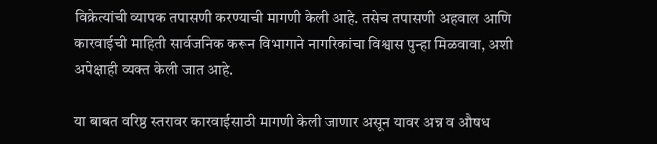विक्रेत्यांची व्यापक तपासणी करण्याची मागणी केली आहे. तसेच तपासणी अहवाल आणि कारवाईची माहिती सार्वजनिक करून विभागाने नागरिकांचा विश्वास पुन्हा मिळवावा, अशी अपेक्षाही व्यक्त केली जात आहे.

या बाबत वरिष्ठ स्तरावर कारवाईसाठी मागणी केली जाणार असून यावर अन्न व औषध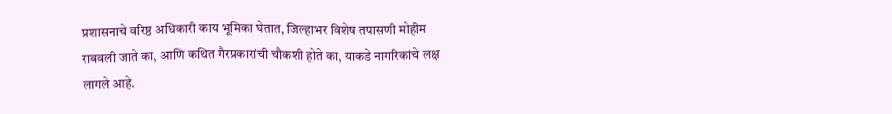प्रशासनाचे वरिष्ठ अधिकारी काय भूमिका घेतात, जिल्हाभर विशेष तपासणी मोहीम राबवली जाते का, आणि कथित गैरप्रकारांची चौकशी होते का, याकडे नागरिकांचे लक्ष लागले आहे.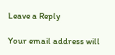Leave a Reply

Your email address will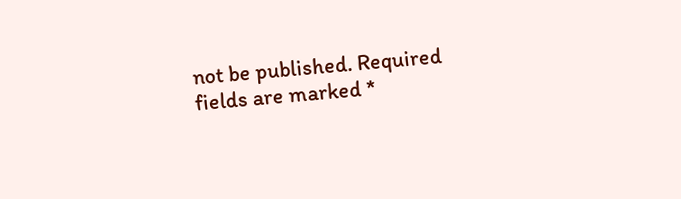not be published. Required fields are marked *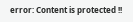error: Content is protected !!